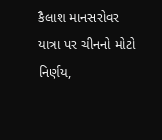કૈલાશ માનસરોવર યાત્રા પર ચીનનો મોટો નિર્ણય,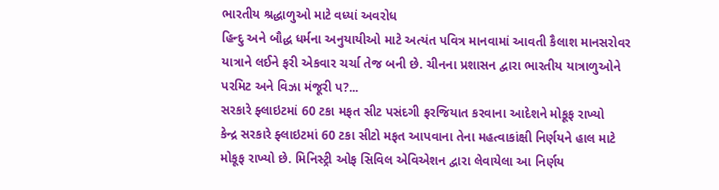ભારતીય શ્રદ્ધાળુઓ માટે વધ્યાં અવરોધ
હિન્દુ અને બૌદ્ધ ધર્મના અનુયાયીઓ માટે અત્યંત પવિત્ર માનવામાં આવતી કૈલાશ માનસરોવર યાત્રાને લઈને ફરી એકવાર ચર્ચા તેજ બની છે. ચીનના પ્રશાસન દ્વારા ભારતીય યાત્રાળુઓને પરમિટ અને વિઝા મંજૂરી પ?...
સરકારે ફ્લાઇટમાં 60 ટકા મફત સીટ પસંદગી ફરજિયાત કરવાના આદેશને મોકૂફ રાખ્યો
કેન્દ્ર સરકારે ફ્લાઇટમાં 60 ટકા સીટો મફત આપવાના તેના મહત્વાકાંક્ષી નિર્ણયને હાલ માટે મોકૂફ રાખ્યો છે. મિનિસ્ટ્રી ઓફ સિવિલ એવિએશન દ્વારા લેવાયેલા આ નિર્ણય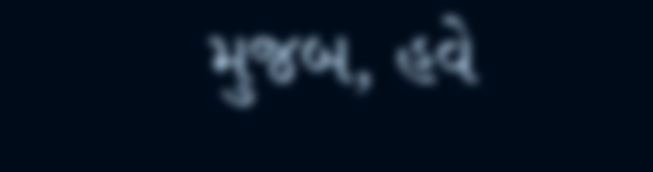મુજબ, હવે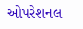ઓપરેશનલ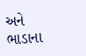અને ભાડાના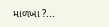માળખા ?...